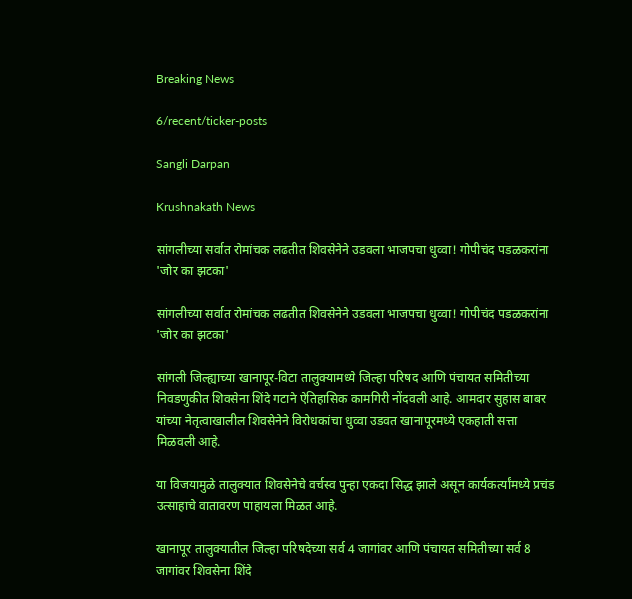Breaking News

6/recent/ticker-posts

Sangli Darpan

Krushnakath News

सांगलीच्या सर्वात रोमांचक लढतीत शिवसेनेने उडवला भाजपचा धुव्वा! गोपीचंद पडळकरांना 'जोर का झटका'

सांगलीच्या सर्वात रोमांचक लढतीत शिवसेनेने उडवला भाजपचा धुव्वा! गोपीचंद पडळकरांना 'जोर का झटका'

सांगली जिल्ह्याच्या खानापूर-विटा तालुक्यामध्ये जिल्हा परिषद आणि पंचायत समितीच्या निवडणुकीत शिवसेना शिंदे गटाने ऐतिहासिक कामगिरी नोंदवली आहे. आमदार सुहास बाबर यांच्या नेतृत्वाखालील शिवसेनेने विरोधकांचा धुव्वा उडवत खानापूरमध्ये एकहाती सत्ता मिळवली आहे.

या विजयामुळे तालुक्यात शिवसेनेचे वर्चस्व पुन्हा एकदा सिद्ध झाले असून कार्यकर्त्यांमध्ये प्रचंड उत्साहाचे वातावरण पाहायला मिळत आहे.

खानापूर तालुक्यातील जिल्हा परिषदेच्या सर्व 4 जागांवर आणि पंचायत समितीच्या सर्व 8 जागांवर शिवसेना शिंदे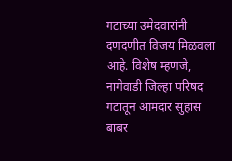गटाच्या उमेदवारांनी दणदणीत विजय मिळवला आहे. विशेष म्हणजे, नागेवाडी जिल्हा परिषद गटातून आमदार सुहास बाबर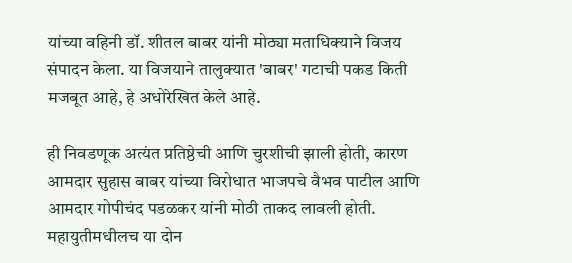यांच्या वहिनी डॉ. शीतल बाबर यांनी मोठ्या मताधिक्याने विजय संपादन केला. या विजयाने तालुक्यात 'बाबर' गटाची पकड किती मजबूत आहे, हे अधोरेखित केले आहे.

ही निवडणूक अत्यंत प्रतिष्ठेची आणि चुरशीची झाली होती, कारण आमदार सुहास बाबर यांच्या विरोधात भाजपचे वैभव पाटील आणि आमदार गोपीचंद पडळकर यांनी मोठी ताकद लावली होती. महायुतीमधीलच या दोन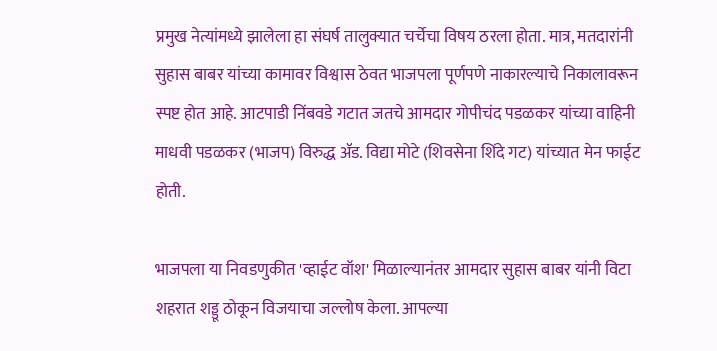प्रमुख नेत्यांमध्ये झालेला हा संघर्ष तालुक्यात चर्चेचा विषय ठरला होता. मात्र, मतदारांनी सुहास बाबर यांच्या कामावर विश्वास ठेवत भाजपला पूर्णपणे नाकारल्याचे निकालावरून स्पष्ट होत आहे. आटपाडी निंबवडे गटात जतचे आमदार गोपीचंद पडळकर यांच्या वाहिनी माधवी पडळकर (भाजप) विरुद्ध ॲड. विद्या मोटे (शिवसेना शिंदे गट) यांच्यात मेन फाईट होती.

भाजपला या निवडणुकीत 'व्हाईट वॉश' मिळाल्यानंतर आमदार सुहास बाबर यांनी विटा शहरात शड्डू ठोकून विजयाचा जल्लोष केला. आपल्या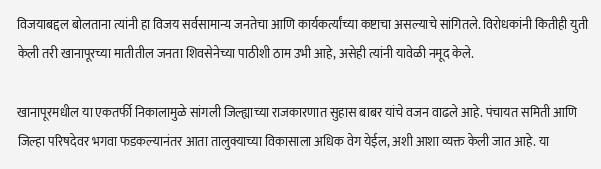विजयाबद्दल बोलताना त्यांनी हा विजय सर्वसामान्य जनतेचा आणि कार्यकर्त्यांच्या कष्टाचा असल्याचे सांगितले. विरोधकांनी कितीही युती केली तरी खानापूरच्या मातीतील जनता शिवसेनेच्या पाठीशी ठाम उभी आहे, असेही त्यांनी यावेळी नमूद केले.

खानापूरमधील या एकतर्फी निकालामुळे सांगली जिल्ह्याच्या राजकारणात सुहास बाबर यांचे वजन वाढले आहे. पंचायत समिती आणि जिल्हा परिषदेवर भगवा फडकल्यानंतर आता तालुक्याच्या विकासाला अधिक वेग येईल, अशी आशा व्यक्त केली जात आहे. या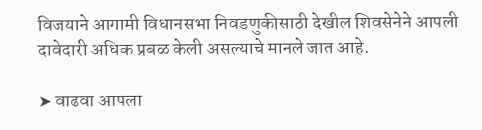विजयाने आगामी विधानसभा निवडणुकीसाठी देखील शिवसेनेने आपली दावेदारी अधिक प्रबळ केली असल्याचे मानले जात आहे.

➤ वाढवा आपला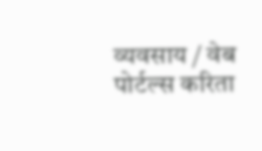व्यवसाय / वेब पोर्टल्स करिता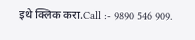इथे क्लिक करा.Call :- 9890 546 909.